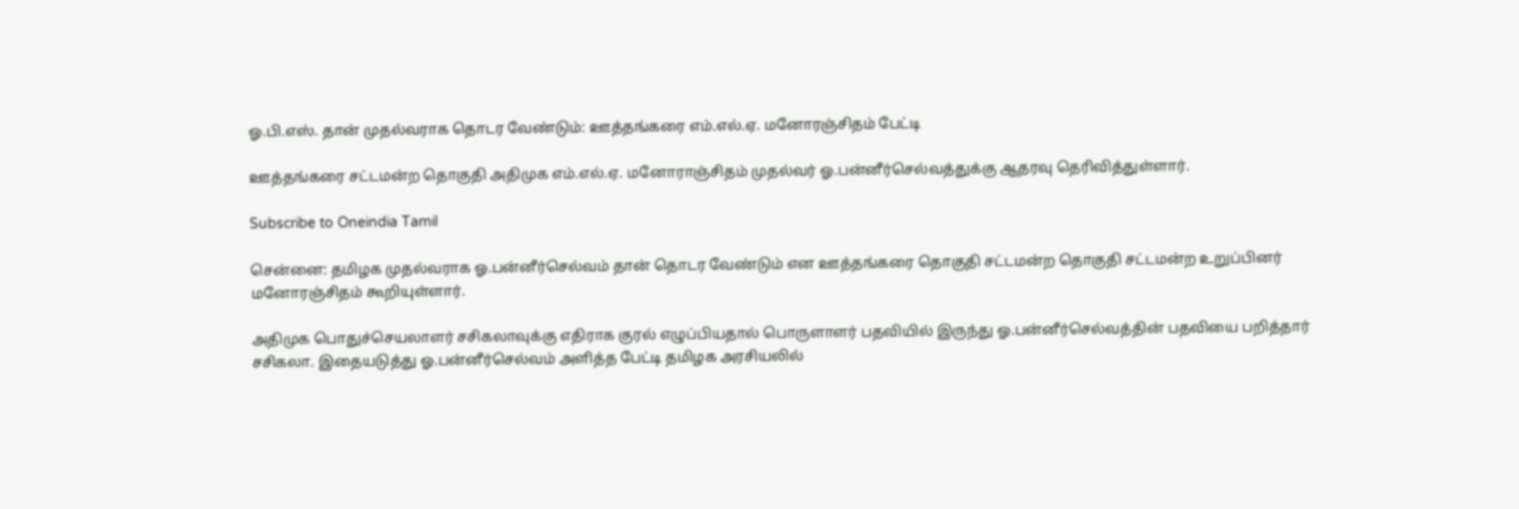ஓ.பி.எஸ். தான் முதல்வராக தொடர வேண்டும்: ஊத்தங்கரை எம்.எல்.ஏ. மனோரஞ்சிதம் பேட்டி

ஊத்தங்கரை சட்டமன்ற தொகுதி அதிமுக எம்.எல்.ஏ. மனோராஞ்சிதம் முதல்வர் ஓ.பன்னீர்செல்வத்துக்கு ஆதரவு தெரிவித்துள்ளார்.

Subscribe to Oneindia Tamil

சென்னை: தமிழக முதல்வராக ஓ.பன்னீர்செல்வம் தான் தொடர வேண்டும் என ஊத்தங்கரை தொகுதி சட்டமன்ற தொகுதி சட்டமன்ற உறுப்பினர் மனோரஞ்சிதம் கூறியுள்ளார்.

அதிமுக பொதுச்செயலாளர் சசிகலாவுக்கு எதிராக குரல் எழுப்பியதால் பொருளாளர் பதவியில் இருந்து ஓ.பன்னீர்செல்வத்தின் பதவியை பறித்தார் சசிகலா. இதையடுத்து ஓ.பன்னீர்செல்வம் அளித்த பேட்டி தமிழக அரசியலில்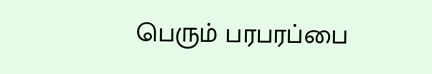பெரும் பரபரப்பை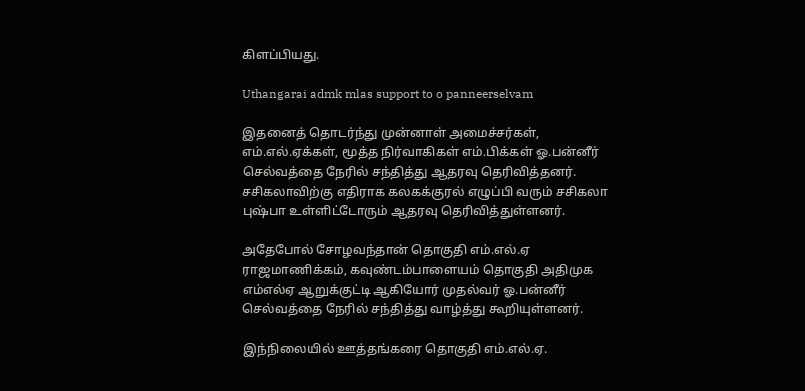கிளப்பியது.

Uthangarai admk mlas support to o panneerselvam

இதனைத் தொடர்ந்து முன்னாள் அமைச்சர்கள், எம்.எல்.ஏக்கள், மூத்த நிர்வாகிகள் எம்.பிக்கள் ஓ.பன்னீர் செல்வத்தை நேரில் சந்தித்து ஆதரவு தெரிவித்தனர். சசிகலாவிற்கு எதிராக கலகக்குரல் எழுப்பி வரும் சசிகலா புஷ்பா உள்ளிட்டோரும் ஆதரவு தெரிவித்துள்ளனர்.

அதேபோல் சோழவந்தான் தொகுதி எம்.எல்.ஏ ராஜமாணிக்கம், கவுண்டம்பாளையம் தொகுதி அதிமுக எம்எல்ஏ ஆறுக்குட்டி ஆகியோர் முதல்வர் ஓ.பன்னீர் செல்வத்தை நேரில் சந்தித்து வாழ்த்து கூறியுள்ளனர்.

இந்நிலையில் ஊத்தங்கரை தொகுதி எம்.எல்.ஏ.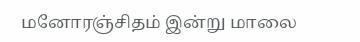மனோரஞ்சிதம் இன்று மாலை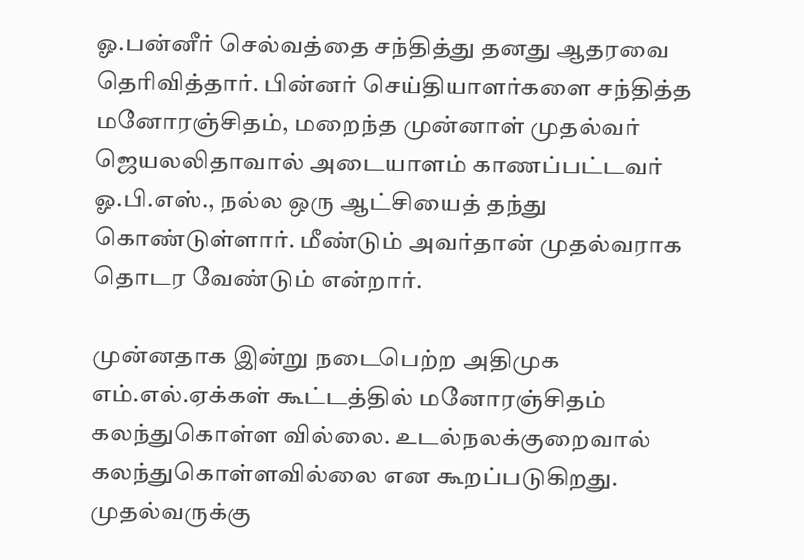ஓ.பன்னீர் செல்வத்தை சந்தித்து தனது ஆதரவை தெரிவித்தார். பின்னர் செய்தியாளர்களை சந்தித்த மனோரஞ்சிதம், மறைந்த முன்னாள் முதல்வர் ஜெயலலிதாவால் அடையாளம் காணப்பட்டவர் ஓ.பி.எஸ்., நல்ல ஒரு ஆட்சியைத் தந்து கொண்டுள்ளார். மீண்டும் அவர்தான் முதல்வராக தொடர வேண்டும் என்றார்.

முன்னதாக இன்று நடைபெற்ற அதிமுக எம்.எல்.ஏக்கள் கூட்டத்தில் மனோரஞ்சிதம் கலந்துகொள்ள வில்லை. உடல்நலக்குறைவால் கலந்துகொள்ளவில்லை என கூறப்படுகிறது. முதல்வருக்கு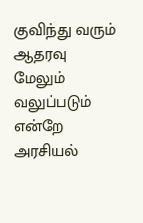குவிந்து வரும் ஆதரவு மேலும் வலுப்படும் என்றே அரசியல்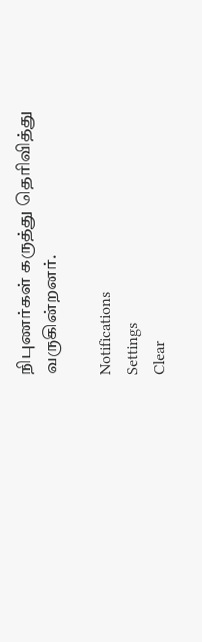நிபுணர்கள் கருத்து தெரிவித்து வருகின்றனர்.

Notifications
Settings
Clear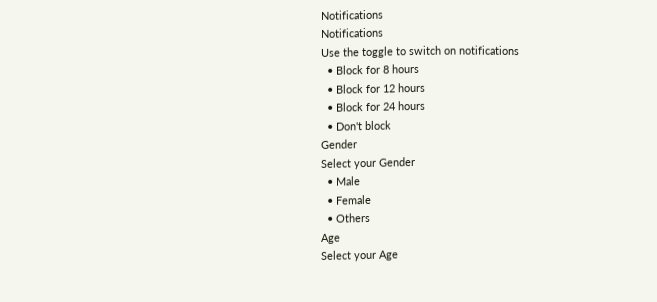Notifications
Notifications
Use the toggle to switch on notifications
  • Block for 8 hours
  • Block for 12 hours
  • Block for 24 hours
  • Don't block
Gender
Select your Gender
  • Male
  • Female
  • Others
Age
Select your Age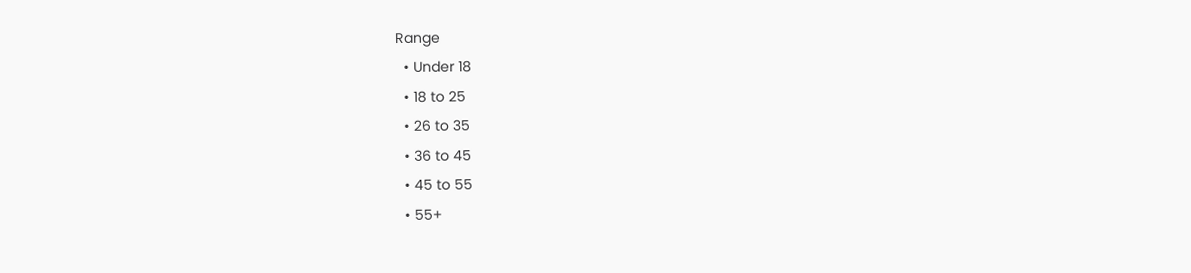Range
  • Under 18
  • 18 to 25
  • 26 to 35
  • 36 to 45
  • 45 to 55
  • 55+